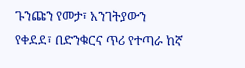ጉንጩን የመታ፣ አንገትያውን የቀደደ፣ በድንቁርና ጥሪ የተጣራ ከኛ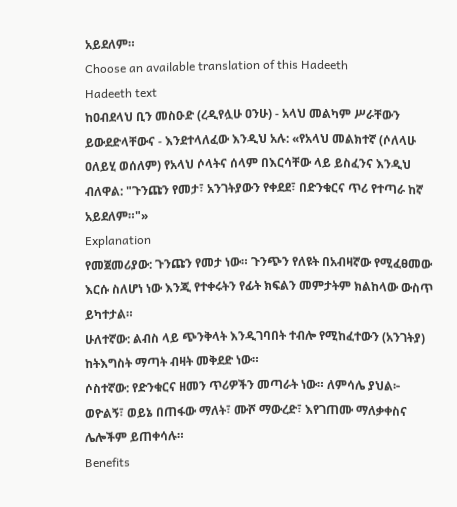አይደለም።
Choose an available translation of this Hadeeth
Hadeeth text
ከዐብደላህ ቢን መስዑድ (ረዲየሏሁ ዐንሁ) - አላህ መልካም ሥራቸውን ይውደድላቸውና - እንደተላለፈው እንዲህ አሉ: «የአላህ መልክተኛ (ሶለላሁ ዐለይሂ ወሰለም) የአላህ ሶላትና ሰላም በእርሳቸው ላይ ይስፈንና እንዲህ ብለዋል: "ጉንጩን የመታ፣ አንገትያውን የቀደደ፣ በድንቁርና ጥሪ የተጣራ ከኛ አይደለም።"»
Explanation
የመጀመሪያው: ጉንጩን የመታ ነው። ጉንጭን የለዩት በአብዛኛው የሚፈፀመው እርሱ ስለሆነ ነው እንጂ የተቀሩትን የፊት ክፍልን መምታትም ክልከላው ውስጥ ይካተታል።
ሁለተኛው: ልብስ ላይ ጭንቅላት እንዲገባበት ተብሎ የሚከፈተውን (አንገትያ) ከትእግስት ማጣት ብዛት መቅደድ ነው።
ሶስተኛው: የድንቁርና ዘመን ጥሪዎችን መጣራት ነው። ለምሳሌ ያህል፦ ወዮልኝ፣ ወይኔ በጠፋው ማለት፣ ሙሾ ማውረድ፣ እየገጠሙ ማለቃቀስና ሌሎችም ይጠቀሳሉ።
Benefits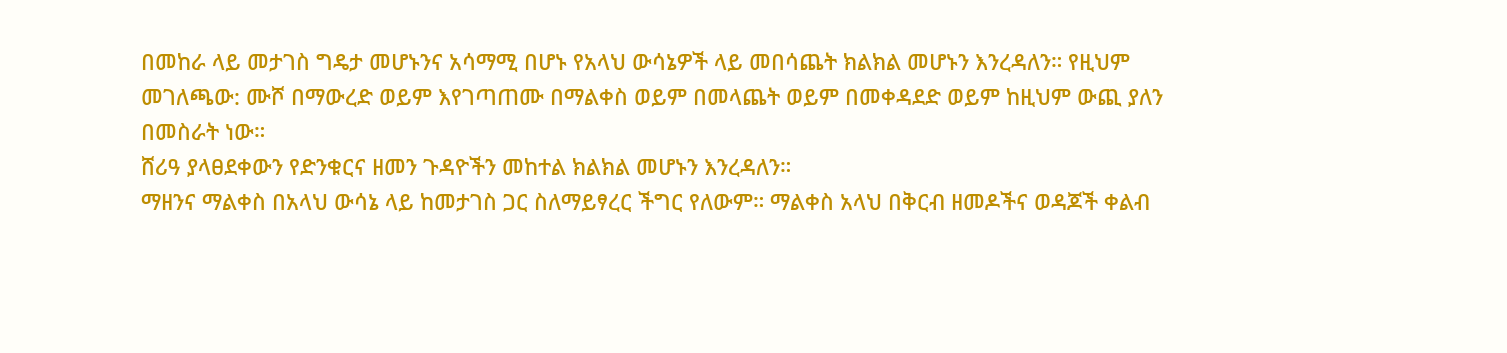በመከራ ላይ መታገስ ግዴታ መሆኑንና አሳማሚ በሆኑ የአላህ ውሳኔዎች ላይ መበሳጨት ክልክል መሆኑን እንረዳለን። የዚህም መገለጫው: ሙሾ በማውረድ ወይም እየገጣጠሙ በማልቀስ ወይም በመላጨት ወይም በመቀዳደድ ወይም ከዚህም ውጪ ያለን በመስራት ነው።
ሸሪዓ ያላፀደቀውን የድንቁርና ዘመን ጉዳዮችን መከተል ክልክል መሆኑን እንረዳለን።
ማዘንና ማልቀስ በአላህ ውሳኔ ላይ ከመታገስ ጋር ስለማይፃረር ችግር የለውም። ማልቀስ አላህ በቅርብ ዘመዶችና ወዳጆች ቀልብ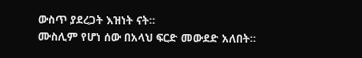ውስጥ ያደረጋት እዝነት ናት።
ሙስሊም የሆነ ሰው በአላህ ፍርድ መውደድ አለበት።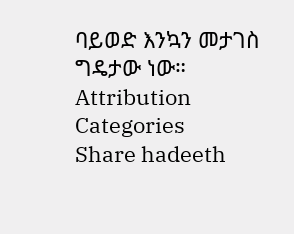ባይወድ እንኳን መታገስ ግዴታው ነው።
Attribution
Categories
Share hadeeth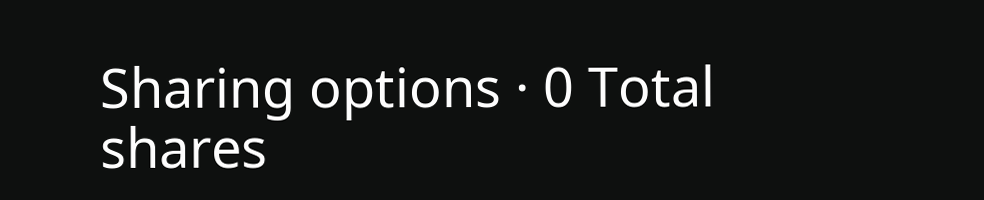Sharing options · 0 Total shares